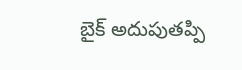బైక్ అదుపుతప్పి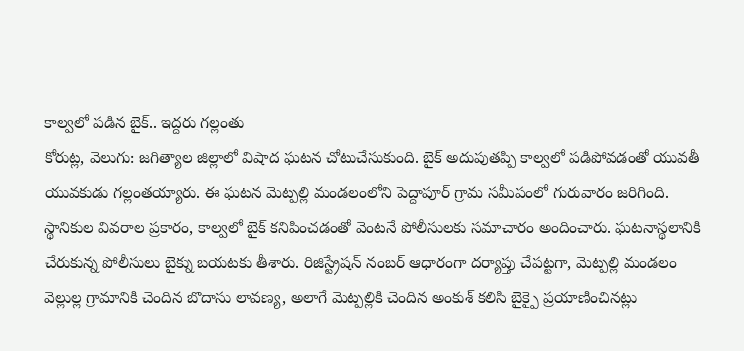కాల్వలో పడిన బైక్.. ఇద్దరు గల్లంతు
కోరుట్ల, వెలుగు: జగిత్యాల జిల్లాలో విషాద ఘటన చోటుచేసుకుంది. బైక్ అదుపుతప్పి కాల్వలో పడిపోవడంతో యువతీ యువకుడు గల్లంతయ్యారు. ఈ ఘటన మెట్పల్లి మండలంలోని పెద్దాపూర్ గ్రామ సమీపంలో గురువారం జరిగింది.
స్థానికుల వివరాల ప్రకారం, కాల్వలో బైక్ కనిపించడంతో వెంటనే పోలీసులకు సమాచారం అందించారు. ఘటనాస్థలానికి చేరుకున్న పోలీసులు బైక్ను బయటకు తీశారు. రిజిస్ట్రేషన్ నంబర్ ఆధారంగా దర్యాప్తు చేపట్టగా, మెట్పల్లి మండలం వెల్లుల్ల గ్రామానికి చెందిన బొదాసు లావణ్య, అలాగే మెట్పల్లికి చెందిన అంకుశ్ కలిసి బైక్పై ప్రయాణించినట్లు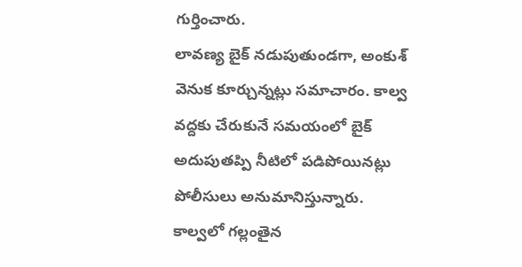గుర్తించారు.
లావణ్య బైక్ నడుపుతుండగా, అంకుశ్ వెనుక కూర్చున్నట్లు సమాచారం. కాల్వ వద్దకు చేరుకునే సమయంలో బైక్ అదుపుతప్పి నీటిలో పడిపోయినట్లు పోలీసులు అనుమానిస్తున్నారు.
కాల్వలో గల్లంతైన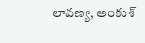లావణ్య, అంకుశ్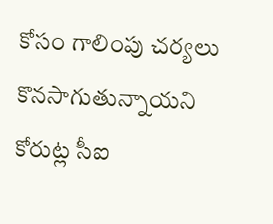కోసం గాలింపు చర్యలు కొనసాగుతున్నాయని కోరుట్ల సీఐ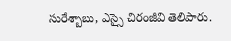సురేశ్బాబు, ఎస్సై చిరంజీవి తెలిపారు.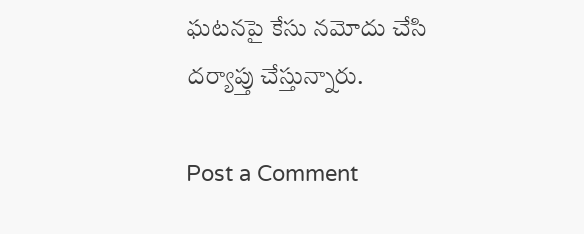ఘటనపై కేసు నమోదు చేసి దర్యాప్తు చేస్తున్నారు.

Post a Comment